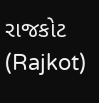રાજકોટ (Rajkot)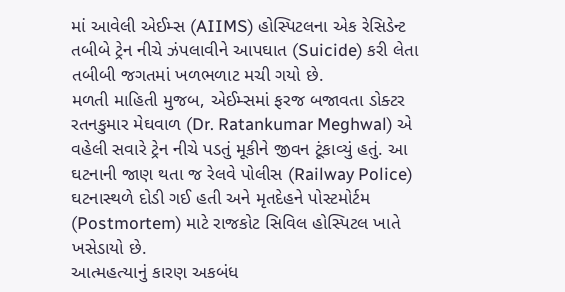માં આવેલી એઈમ્સ (AIIMS) હોસ્પિટલના એક રેસિડેન્ટ તબીબે ટ્રેન નીચે ઝંપલાવીને આપઘાત (Suicide) કરી લેતા તબીબી જગતમાં ખળભળાટ મચી ગયો છે.
મળતી માહિતી મુજબ, એઈમ્સમાં ફરજ બજાવતા ડોક્ટર રતનકુમાર મેઘવાળ (Dr. Ratankumar Meghwal) એ વહેલી સવારે ટ્રેન નીચે પડતું મૂકીને જીવન ટૂંકાવ્યું હતું. આ ઘટનાની જાણ થતા જ રેલવે પોલીસ (Railway Police) ઘટનાસ્થળે દોડી ગઈ હતી અને મૃતદેહને પોસ્ટમોર્ટમ (Postmortem) માટે રાજકોટ સિવિલ હોસ્પિટલ ખાતે ખસેડાયો છે.
આત્મહત્યાનું કારણ અકબંધ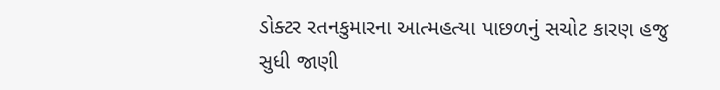ડોક્ટર રતનકુમારના આત્મહત્યા પાછળનું સચોટ કારણ હજુ સુધી જાણી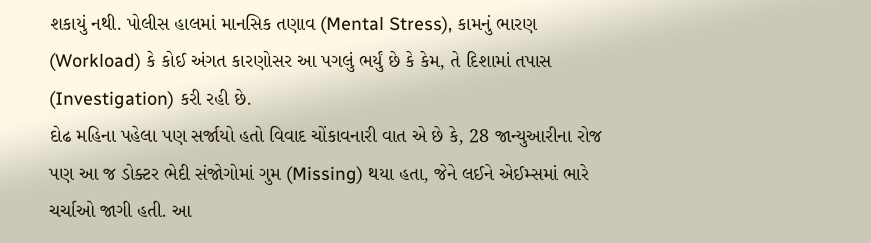શકાયું નથી. પોલીસ હાલમાં માનસિક તણાવ (Mental Stress), કામનું ભારણ (Workload) કે કોઈ અંગત કારણોસર આ પગલું ભર્યું છે કે કેમ, તે દિશામાં તપાસ (Investigation) કરી રહી છે.
દોઢ મહિના પહેલા પણ સર્જાયો હતો વિવાદ ચોંકાવનારી વાત એ છે કે, 28 જાન્યુઆરીના રોજ પણ આ જ ડોક્ટર ભેદી સંજોગોમાં ગુમ (Missing) થયા હતા, જેને લઈને એઈમ્સમાં ભારે ચર્ચાઓ જાગી હતી. આ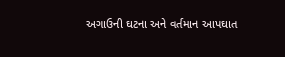અગાઉની ઘટના અને વર્તમાન આપઘાત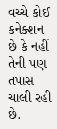વચ્ચે કોઈ કનેક્શન છે કે નહીં તેની પણ તપાસ ચાલી રહી છે.